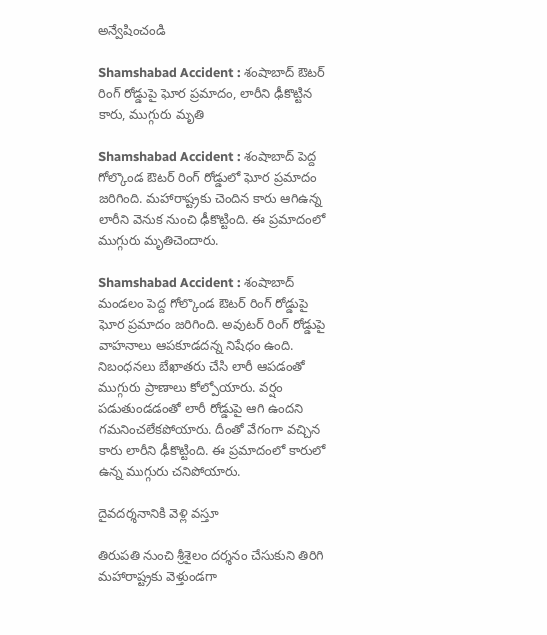అన్వేషించండి

Shamshabad Accident : శంషాబాద్ ఔటర్ రింగ్ రోడ్డుపై ఘోర ప్రమాదం, లారీని ఢీకొట్టిన కారు, ముగ్గురు మృతి

Shamshabad Accident : శంషాబాద్ పెద్ద గోల్కొండ ఔటర్ రింగ్ రోడ్డులో ఘోర ప్రమాదం జరిగింది. మహారాష్ట్రకు చెందిన కారు ఆగిఉన్న లారీని వెనుక నుంచి ఢీకొట్టింది. ఈ ప్రమాదంలో ముగ్గురు మృతిచెందారు.

Shamshabad Accident : శంషాబాద్ మండలం పెద్ద గోల్కొండ ఔటర్ రింగ్ రోడ్డుపై ఘోర ప్రమాదం జరిగింది. అవుటర్ రింగ్ రోడ్డుపై వాహనాలు ఆపకూడదన్న నిషేధం ఉంది. నిబంధనలు బేఖాతరు చేసి లారీ ఆపడంతో ముగ్గురు ప్రాణాలు కోల్పోయారు. వర్షం పడుతుండడంతో లారీ రోడ్డుపై ఆగి ఉందని గమనించలేకపోయారు. దీంతో వేగంగా వచ్చిన కారు లారీని ఢీకొట్టింది. ఈ ప్రమాదంలో కారులో ఉన్న ముగ్గురు చనిపోయారు.

దైవదర్శనానికి వెళ్లి వస్తూ

తిరుపతి నుంచి శ్రీశైలం దర్శనం చేసుకుని తిరిగి మహారాష్ట్రకు వెళ్తుండగా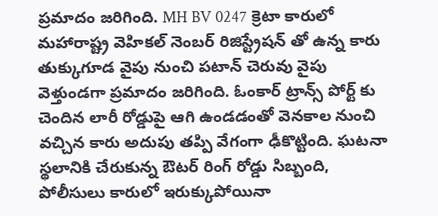ప్రమాదం జరిగింది. MH BV 0247 క్రెటా కారులో మహారాష్ట్ర వెహికల్ నెంబర్ రిజిస్ట్రేషన్ తో ఉన్న కారు తుక్కుగూడ వైపు నుంచి పటాన్ చెరువు వైపు వెళ్తుండగా ప్రమాదం జరిగింది. ఓంకార్ ట్రాన్స్ పోర్ట్ కు చెందిన లారీ రోడ్డుపై ఆగి ఉండడంతో వెనకాల నుంచి వచ్చిన కారు అదుపు తప్పి వేగంగా ఢీకొట్టింది. ఘటనా స్థలానికి చేరుకున్న ఔటర్ రింగ్ రోడ్డు సిబ్బంది, పోలీసులు కారులో ఇరుక్కుపోయినా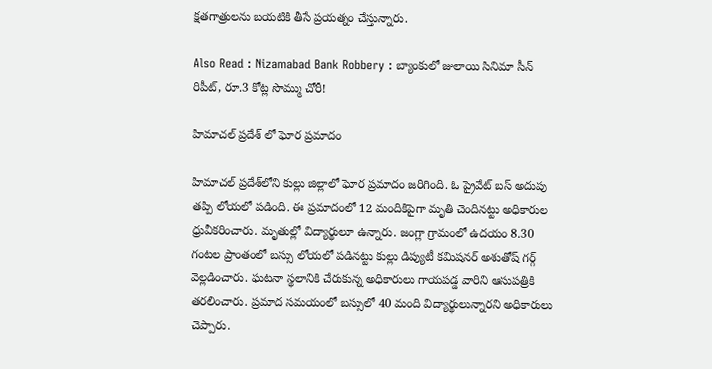క్షతగాత్రులను బయటికి తీసే ప్రయత్నం చేస్తున్నారు.

Also Read : Nizamabad Bank Robbery : బ్యాంకులో జులాయి సినిమా సీన్ రిపీట్, రూ.3 కోట్ల సొమ్ము చోరీ!

హిమాచల్ ప్రదేశ్ లో ఘోర ప్రమాదం

హిమాచల్‌ ప్రదేశ్‌లోని కుల్లు జిల్లాలో ఘోర ప్రమాదం జరిగింది. ఓ ప్రైవేట్ బస్ అదుపు తప్పి లోయలో పడింది. ఈ ప్రమాదంలో 12 మందికిపైగా మృతి చెందినట్టు అధికారుల ధ్రువీకరించారు. మృతుల్లో విద్యార్థులూ ఉన్నారు. జంగ్లా గ్రామంలో ఉదయం 8.30 గంటల ప్రాంతంలో బస్సు లోయలో పడినట్టు కుల్లు డిప్యుటీ కమిషనర్ అశుతోష్ గర్గ్ వెల్లడించారు. ఘటనా స్థలానికి చేరుకున్న అధికారులు గాయపడ్డ వారిని ఆసుపత్రికి తరలించారు. ప్రమాద సమయంలో బస్సులో 40 మంది విద్యార్థులున్నారని అధికారులు చెప్పారు.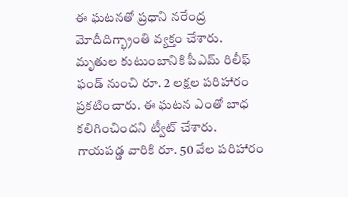ఈ ఘటనతో ప్రధాని నరేంద్ర మోదీదిగ్భ్రాంతి వ్యక్తం చేశారు. మృతుల కుటుంబానికి పీఎమ్ రిలీఫ్ ఫండ్ నుంచి రూ. 2 లక్షల పరిహారం ప్రకటించారు. ఈ ఘటన ఎంతో బాధ కలిగించిందని ట్వీట్ చేశారు. గాయపడ్డ వారికి రూ. 50 వేల పరిహారం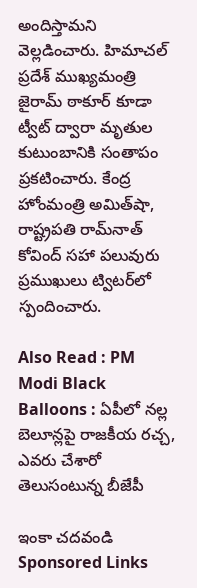అందిస్తామని వెల్లడించారు. హిమాచల్ ప్రదేశ్ ముఖ్యమంత్రి జైరామ్ ఠాకూర్ కూడా ట్వీట్ ద్వారా మృతుల కుటుంబానికి సంతాపం ప్రకటించారు. కేంద్ర హోంమంత్రి అమిత్‌షా, రాష్ట్రపతి రామ్‌నాత్ కోవింద్ సహా పలువురు ప్రముఖులు ట్విటర్‌లో స్పందించారు.

Also Read : PM Modi Black Balloons : ఏపీలో నల్ల బెలూన్లపై రాజకీయ రచ్చ, ఎవరు చేశారో తెలుసంటున్న బీజేపీ

ఇంకా చదవండి
Sponsored Links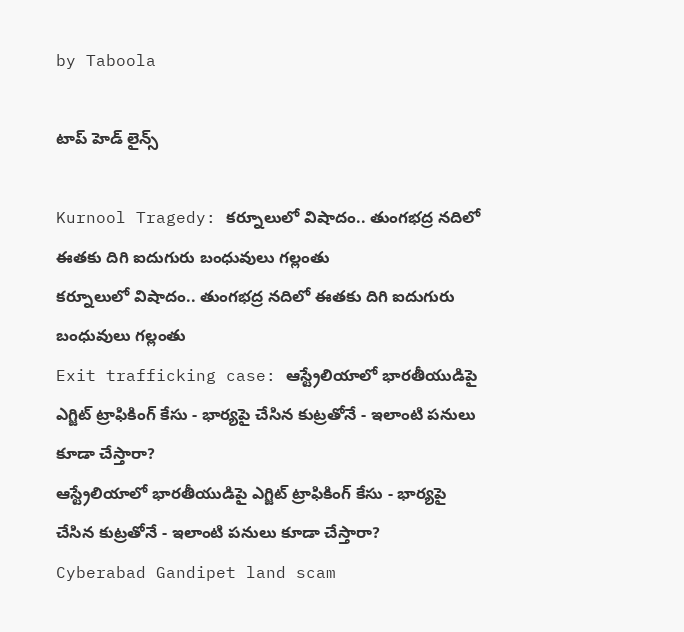by Taboola

టాప్ హెడ్ లైన్స్

Kurnool Tragedy: కర్నూలులో విషాదం.. తుంగభద్ర నదిలో ఈతకు దిగి ఐదుగురు బంధువులు గల్లంతు
కర్నూలులో విషాదం.. తుంగభద్ర నదిలో ఈతకు దిగి ఐదుగురు బంధువులు గల్లంతు
Exit trafficking case: ఆస్ట్రేలియాలో భారతీయుడిపై ఎగ్జిట్ ట్రాఫికింగ్ కేసు - భార్యపై చేసిన కుట్రతోనే - ఇలాంటి పనులు కూడా చేస్తారా?
ఆస్ట్రేలియాలో భారతీయుడిపై ఎగ్జిట్ ట్రాఫికింగ్ కేసు - భార్యపై చేసిన కుట్రతోనే - ఇలాంటి పనులు కూడా చేస్తారా?
Cyberabad Gandipet land scam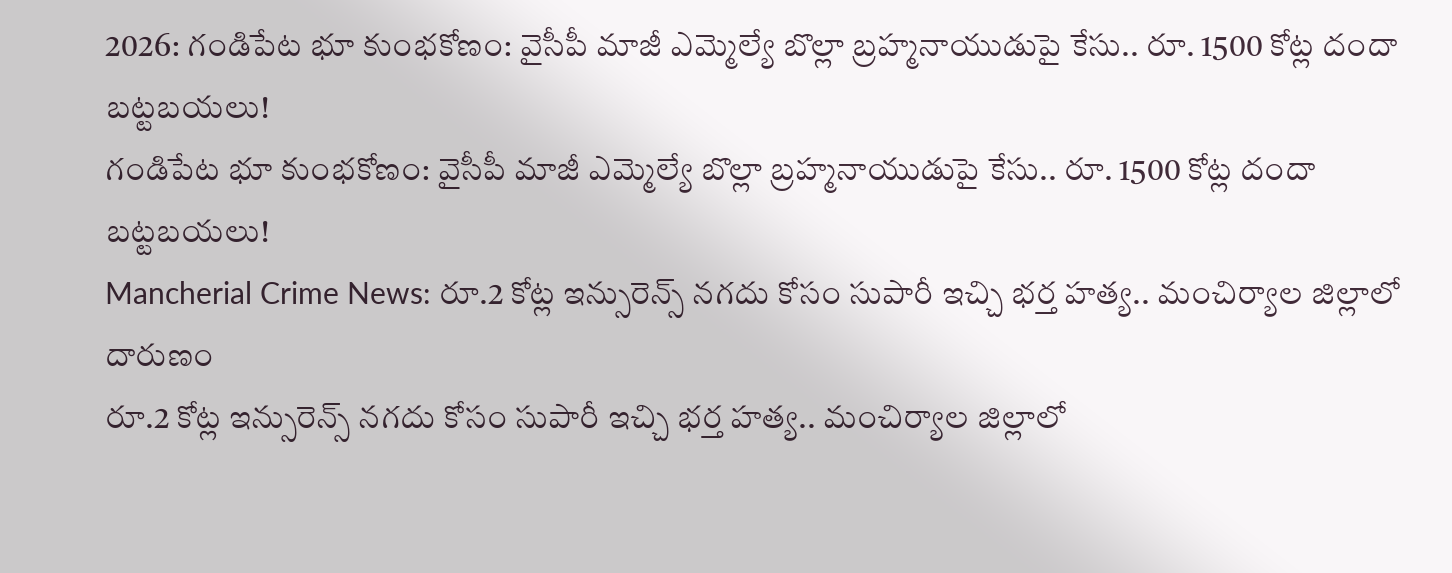2026: గండిపేట భూ కుంభకోణం: వైసీపీ మాజీ ఎమ్మెల్యే బొల్లా బ్రహ్మనాయుడుపై కేసు.. రూ. 1500 కోట్ల దందా బట్టబయలు!
గండిపేట భూ కుంభకోణం: వైసీపీ మాజీ ఎమ్మెల్యే బొల్లా బ్రహ్మనాయుడుపై కేసు.. రూ. 1500 కోట్ల దందా బట్టబయలు!
Mancherial Crime News: రూ.2 కోట్ల ఇన్సురెన్స్ నగదు కోసం సుపారీ ఇచ్చి భర్త హత్య.. మంచిర్యాల జిల్లాలో దారుణం
రూ.2 కోట్ల ఇన్సురెన్స్ నగదు కోసం సుపారీ ఇచ్చి భర్త హత్య.. మంచిర్యాల జిల్లాలో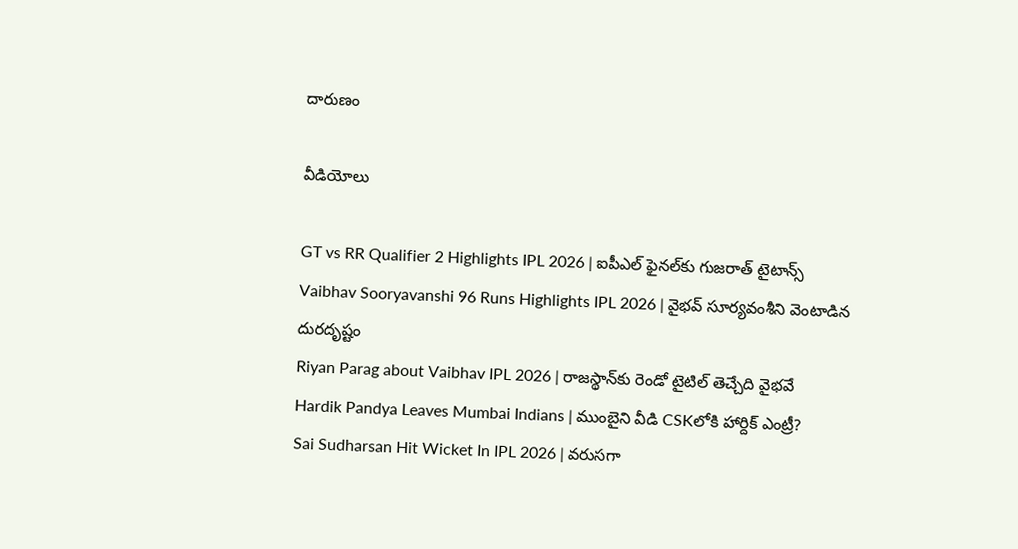దారుణం

వీడియోలు

GT vs RR Qualifier 2 Highlights IPL 2026 | ఐపీఎల్ ఫైనల్‌కు గుజరాత్ టైటాన్స్
Vaibhav Sooryavanshi 96 Runs Highlights IPL 2026 | వైభవ్ సూర్యవంశీని వెంటాడిన దురదృష్టం
Riyan Parag about Vaibhav IPL 2026 | రాజస్థాన్‌కు రెండో టైటిల్ తెచ్చేది వైభవే
Hardik Pandya Leaves Mumbai Indians | ముంబైని వీడి CSKలోకి హార్దిక్ ఎంట్రీ?
Sai Sudharsan Hit Wicket In IPL 2026 | వరుసగా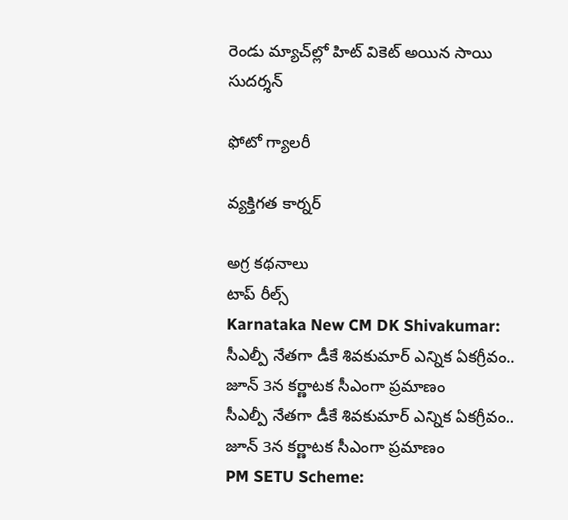రెండు మ్యాచ్‌ల్లో హిట్ వికెట్ అయిన సాయి సుదర్శన్

ఫోటో గ్యాలరీ

వ్యక్తిగత కార్నర్

అగ్ర కథనాలు
టాప్ రీల్స్
Karnataka New CM DK Shivakumar: సీఎల్పీ నేతగా డీకే శివకుమార్ ఎన్నిక ఏకగ్రీవం.. జూన్ 3న కర్ణాటక సీఎంగా ప్రమాణం
సీఎల్పీ నేతగా డీకే శివకుమార్ ఎన్నిక ఏకగ్రీవం.. జూన్ 3న కర్ణాటక సీఎంగా ప్రమాణం
PM SETU Scheme: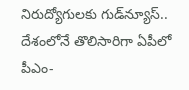నిరుద్యోగులకు గుడ్‌న్యూస్.. దేశంలోనే తొలిసారిగా ఏపీలో పీఎం-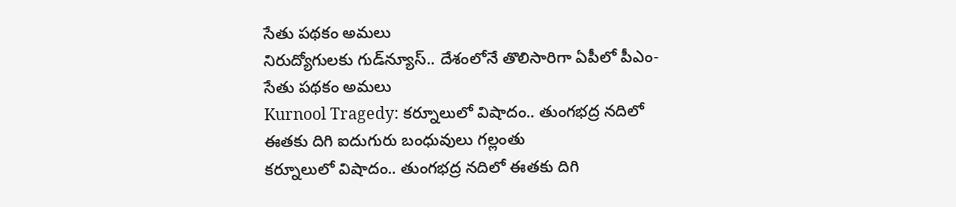సేతు పథకం అమలు
నిరుద్యోగులకు గుడ్‌న్యూస్.. దేశంలోనే తొలిసారిగా ఏపీలో పీఎం-సేతు పథకం అమలు
Kurnool Tragedy: కర్నూలులో విషాదం.. తుంగభద్ర నదిలో ఈతకు దిగి ఐదుగురు బంధువులు గల్లంతు
కర్నూలులో విషాదం.. తుంగభద్ర నదిలో ఈతకు దిగి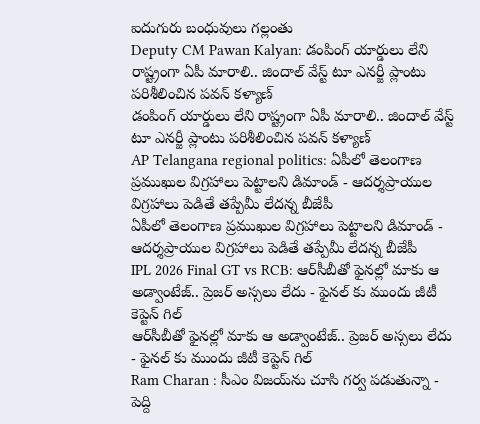ఐదుగురు బంధువులు గల్లంతు
Deputy CM Pawan Kalyan: డంపింగ్ యార్డులు లేని రాష్ట్రంగా ఏపీ మారాలి.. జిందాల్ వేస్ట్ టూ ఎనర్జీ ప్లాంటు పరిశీలించిన పవన్ కళ్యాణ్
డంపింగ్ యార్డులు లేని రాష్ట్రంగా ఏపీ మారాలి.. జిందాల్ వేస్ట్ టూ ఎనర్జీ ప్లాంటు పరిశీలించిన పవన్ కళ్యాణ్
AP Telangana regional politics: ఏపీలో తెలంగాణ ప్రముఖుల విగ్రహాలు పెట్టాలని డిమాండ్ - ఆదర్శప్రాయుల విగ్రహాలు పెడితే తప్పేమీ లేదన్న బీజేపీ
ఏపీలో తెలంగాణ ప్రముఖుల విగ్రహాలు పెట్టాలని డిమాండ్ - ఆదర్శప్రాయుల విగ్రహాలు పెడితే తప్పేమీ లేదన్న బీజేపీ
IPL 2026 Final GT vs RCB: ఆర్‌సీబీతో ఫైన‌ల్లో మాకు ఆ అడ్వాంటేజ్.. ప్రెజర్ అస్సలు లేదు - ఫైనల్ కు ముందు జీటీ కెప్టెన్ గిల్
ఆర్‌సీబీతో ఫైన‌ల్లో మాకు ఆ అడ్వాంటేజ్.. ప్రెజర్ అస్సలు లేదు - ఫైనల్ కు ముందు జీటీ కెప్టెన్ గిల్
Ram Charan : సీఎం విజయ్‌ను చూసి గర్వ పడుతున్నా - పెద్ది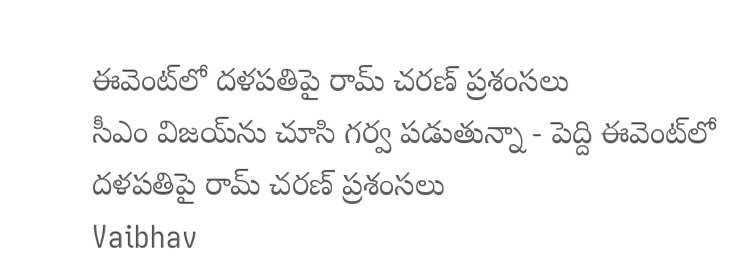ఈవెంట్‌లో దళపతిపై రామ్ చరణ్ ప్రశంసలు
సీఎం విజయ్‌ను చూసి గర్వ పడుతున్నా - పెద్ది ఈవెంట్‌లో దళపతిపై రామ్ చరణ్ ప్రశంసలు
Vaibhav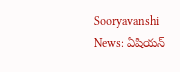Sooryavanshi News: ఏషియన్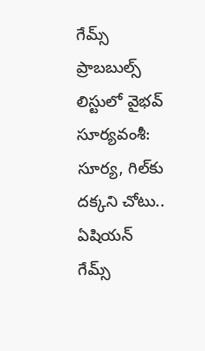గేమ్స్ ప్రాబబుల్స్ లిస్టులో వైభవ్ సూర్యవంశీ: సూర్య, గిల్‌కు దక్కని చోటు..
ఏషియన్ గేమ్స్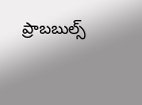ప్రాబబుల్స్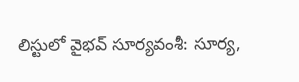లిస్టులో వైభవ్ సూర్యవంశీ: సూర్య,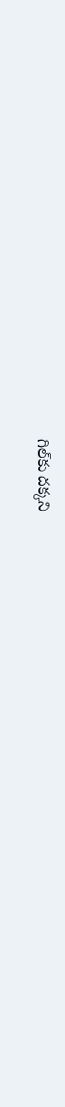గిల్‌కు దక్కని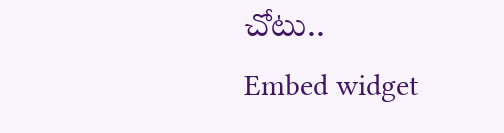చోటు..
Embed widget